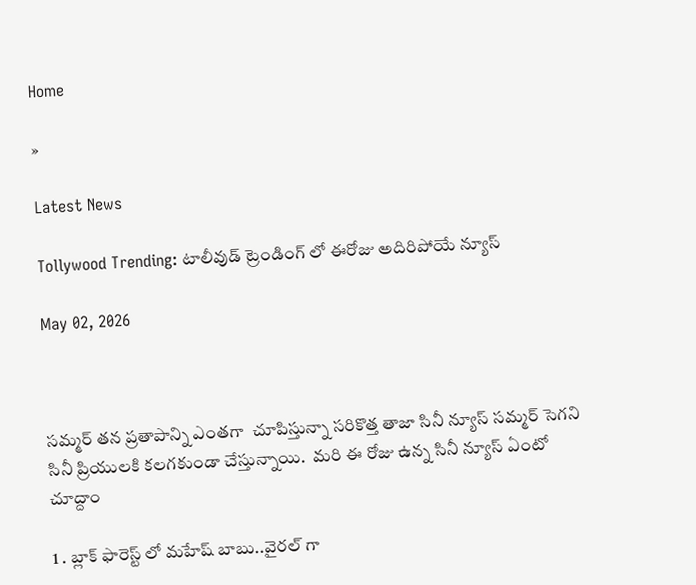Home

»

Latest News

Tollywood Trending: టాలీవుడ్ ట్రెండింగ్ లో ఈరోజు అదిరిపోయే న్యూస్

May 02, 2026



సమ్మర్ తన ప్రతాపాన్ని ఎంతగా  చూపిస్తున్నా సరికొత్త తాజా సినీ న్యూస్ సమ్మర్ సెగని సినీ ప్రియులకి కలగకుండా చేస్తున్నాయి.  మరి ఈ రోజు ఉన్న సినీ న్యూస్ ఏంటో చూద్దాం

1 . బ్లాక్ ఫారెస్ట్ లో మహేష్ బాబు..వైరల్ గా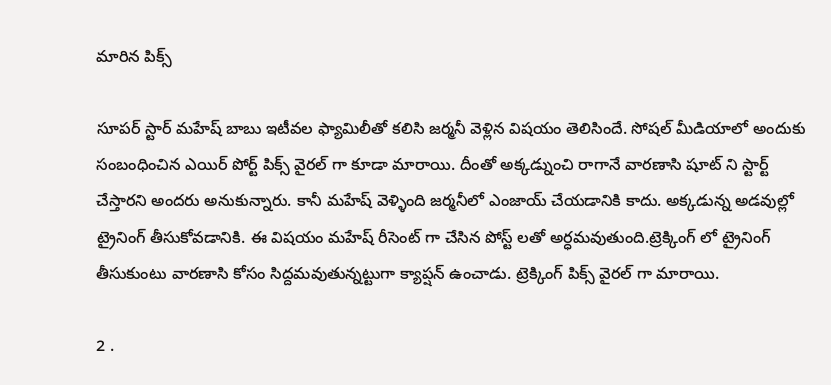మారిన పిక్స్

సూపర్ స్టార్ మహేష్ బాబు ఇటీవల ఫ్యామిలీతో కలిసి జర్మనీ వెళ్లిన విషయం తెలిసిందే. సోషల్ మీడియాలో అందుకు సంబంధించిన ఎయిర్ పోర్ట్ పిక్స్ వైరల్ గా కూడా మారాయి. దీంతో అక్కడ్నుంచి రాగానే వారణాసి షూట్ ని స్టార్ట్ చేస్తారని అందరు అనుకున్నారు. కానీ మహేష్ వెళ్ళింది జర్మనీలో ఎంజాయ్ చేయడానికి కాదు. అక్కడున్న అడవుల్లో ట్రైనింగ్ తీసుకోవడానికి. ఈ విషయం మహేష్ రీసెంట్ గా చేసిన పోస్ట్ లతో అర్ధమవుతుంది.ట్రెక్కింగ్ లో ట్రైనింగ్ తీసుకుంటు వారణాసి కోసం సిద్దమవుతున్నట్టుగా క్యాప్షన్ ఉంచాడు. ట్రెక్కింగ్ పిక్స్ వైరల్ గా మారాయి.

2 .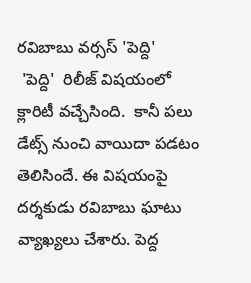రవిబాబు వర్సస్ 'పెద్ది'
 'పెద్ది'  రిలీజ్ విషయంలో క్లారిటీ వచ్చేసింది.  కానీ పలు డేట్స్ నుంచి వాయిదా పడటం తెలిసిందే. ఈ విషయంపై దర్శకుడు రవిబాబు ఘాటు వ్యాఖ్యలు చేశారు. పెద్ద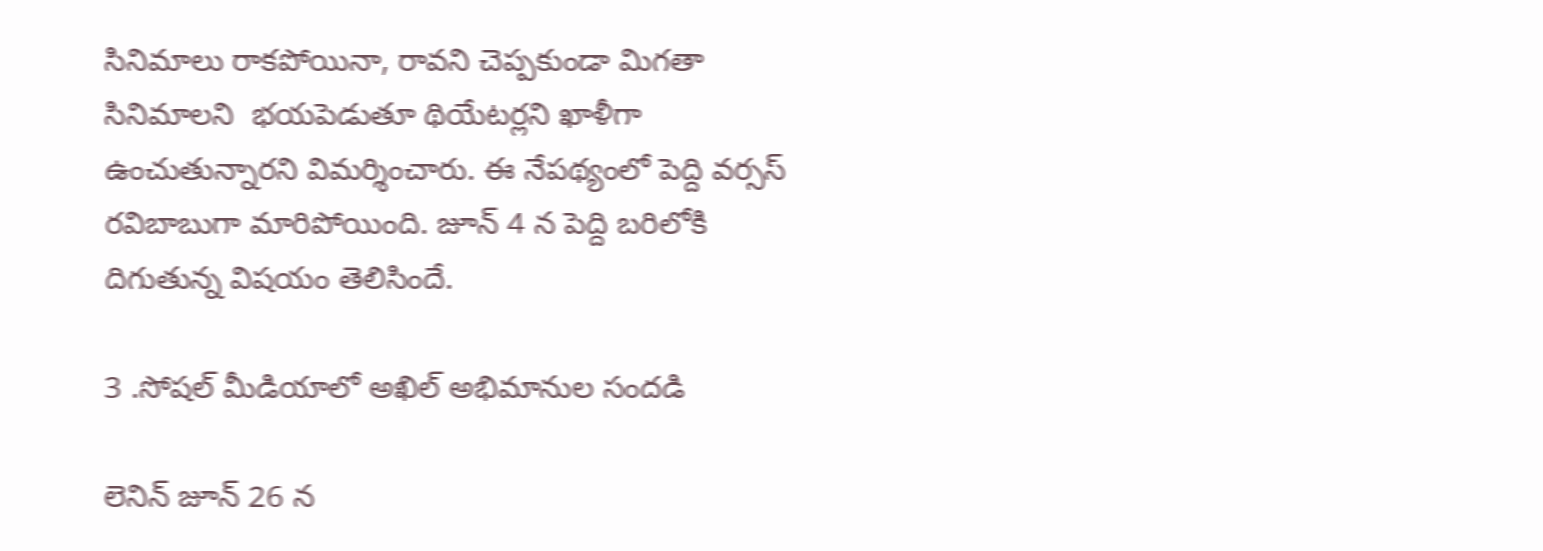సినిమాలు రాకపోయినా, రావని చెప్పకుండా మిగతా సినిమాలని  భయపెడుతూ థియేటర్లని ఖాళీగా ఉంచుతున్నారని విమర్శించారు. ఈ నేపథ్యంలో పెద్ది వర్సస్ రవిబాబుగా మారిపోయింది. జూన్ 4 న పెద్ది బరిలోకి దిగుతున్న విషయం తెలిసిందే.

3 .సోషల్ మీడియాలో అఖిల్ అభిమానుల సందడి

లెనిన్ జూన్ 26 న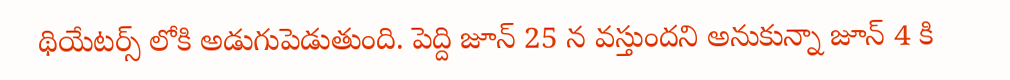థియేటర్స్ లోకి అడుగుపెడుతుంది. పెద్ది జూన్ 25 న వస్తుందని అనుకున్నా జూన్ 4 కి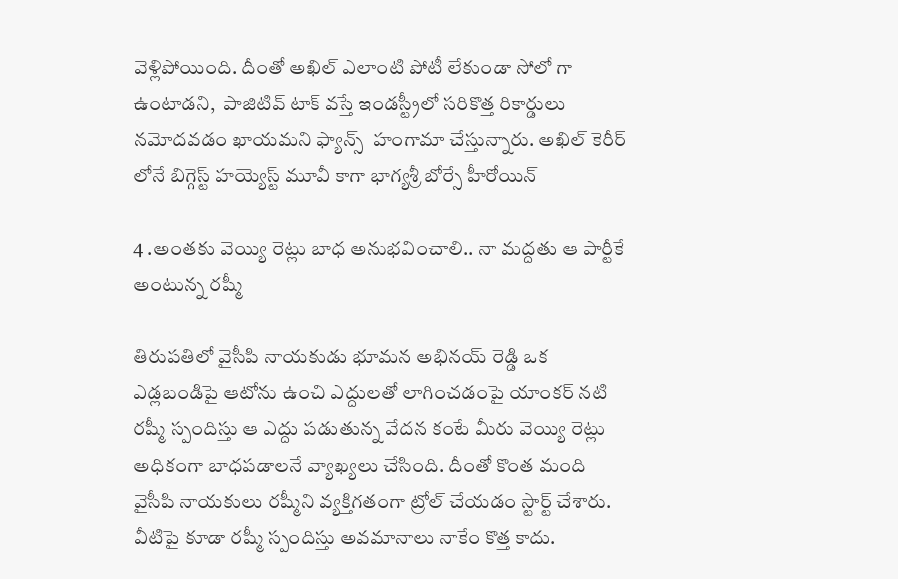వెళ్లిపోయింది. దీంతో అఖిల్ ఎలాంటి పోటీ లేకుండా సోలో గా ఉంటాడని,  పాజిటివ్ టాక్ వస్తే ఇండస్ట్రీలో సరికొత్త రికార్డులు నమోదవడం ఖాయమని ఫ్యాన్స్  హంగామా చేస్తున్నారు. అఖిల్ కెరీర్ లోనే బిగ్గెస్ట్ హయ్యెస్ట్ మూవీ కాగా భాగ్యశ్రీ బోర్సే హీరోయిన్

4 .అంతకు వెయ్యి రెట్లు బాధ అనుభవించాలి.. నా మద్దతు ఆ పార్టీకే అంటున్న రష్మీ

తిరుపతిలో వైసీపి నాయకుడు భూమన అభినయ్ రెడ్డి ఒక ఎడ్లబండిపై ఆటోను ఉంచి ఎద్దులతో లాగించడంపై యాంకర్ నటి  రష్మీ స్పందిస్తు ఆ ఎద్దు పడుతున్న వేదన కంటే మీరు వెయ్యి రెట్లు అధికంగా బాధపడాలనే వ్యాఖ్యలు చేసింది. దీంతో కొంత మంది వైసీపి నాయకులు రష్మీని వ్యక్తిగతంగా ట్రోల్ చేయడం స్టార్ట్ చేశారు. వీటిపై కూడా రష్మీ స్పందిస్తు అవమానాలు నాకేం కొత్త కాదు.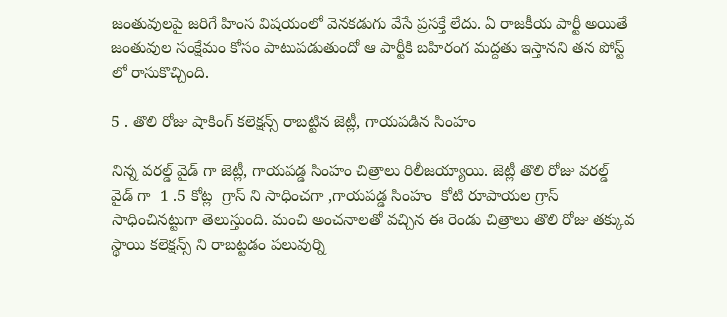జంతువులపై జరిగే హింస విషయంలో వెనకడుగు వేసే ప్రసక్తే లేదు. ఏ రాజకీయ పార్టీ అయితే జంతువుల సంక్షేమం కోసం పాటుపడుతుందో ఆ పార్టీకి బహిరంగ మద్దతు ఇస్తానని తన పోస్ట్ లో రాసుకొచ్చింది.

5 . తొలి రోజు షాకింగ్ కలెక్షన్స్ రాబట్టిన జెట్లీ, గాయపడిన సింహం

నిన్న వరల్డ్ వైడ్ గా జెట్లీ, గాయపడ్డ సింహం చిత్రాలు రిలీజయ్యాయి. జెట్లీ తొలి రోజు వరల్డ్ వైడ్ గా  1 .5 కోట్ల  గ్రాస్ ని సాధించగా ,గాయపడ్డ సింహం  కోటి రూపాయల గ్రాస్ సాధించినట్టుగా తెలుస్తుంది. మంచి అంచనాలతో వచ్చిన ఈ రెండు చిత్రాలు తొలి రోజు తక్కువ స్థాయి కలెక్షన్స్ ని రాబట్టడం పలువుర్ని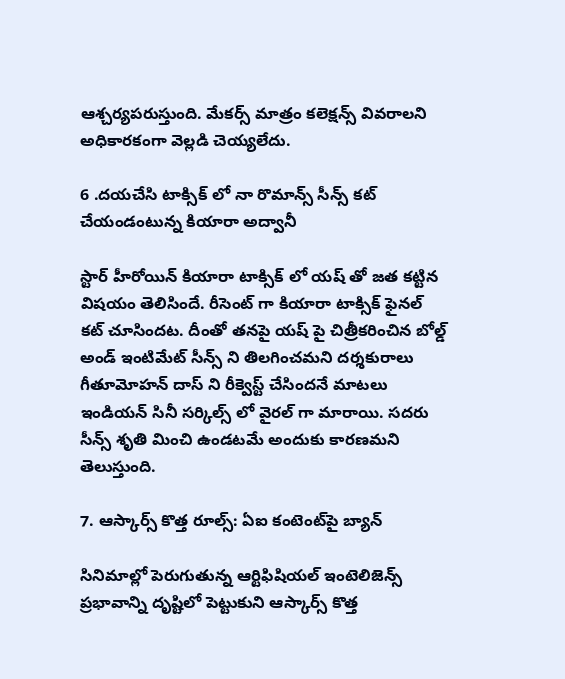ఆశ్చర్యపరుస్తుంది. మేకర్స్ మాత్రం కలెక్షన్స్ వివరాలని అధికారకంగా వెల్లడి చెయ్యలేదు.

6 .దయచేసి టాక్సిక్ లో నా రొమాన్స్ సీన్స్ కట్ చేయండంటున్న కియారా అద్వానీ

స్టార్ హీరోయిన్ కియారా టాక్సిక్ లో యష్ తో జత కట్టిన విషయం తెలిసిందే. రీసెంట్ గా కియారా టాక్సిక్ ఫైనల్ కట్ చూసిందట. దీంతో తనపై యష్ పై చిత్రీకరించిన బోల్డ్ అండ్ ఇంటిమేట్ సీన్స్ ని తిలగించమని దర్శకురాలు గీతూమోహన్ దాస్ ని రీక్వెస్ట్ చేసిందనే మాటలు ఇండియన్ సినీ సర్కిల్స్ లో వైరల్ గా మారాయి. సదరు సీన్స్ శృతి మించి ఉండటమే అందుకు కారణమని తెలుస్తుంది.

7. ఆస్కార్స్ కొత్త రూల్స్: ఏఐ కంటెంట్‌పై బ్యాన్

సినిమాల్లో పెరుగుతున్న ఆర్టిఫిషియల్ ఇంటెలిజెన్స్ ప్రభావాన్ని దృష్టిలో పెట్టుకుని ఆస్కార్స్ కొత్త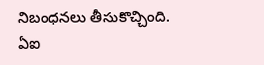నిబంధనలు తీసుకొచ్చింది. ఏఐ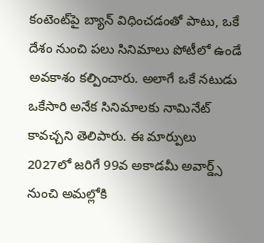కంటెంట్‌పై బ్యాన్ విధించడంతో పాటు, ఒకే దేశం నుంచి పలు సినిమాలు పోటీలో ఉండే అవకాశం కల్పించారు. అలాగే ఒకే నటుడు ఒకేసారి అనేక సినిమాలకు నామినేట్ కావచ్చని తెలిపారు. ఈ మార్పులు 2027లో జరిగే 99వ అకాడమీ అవార్డ్స్ నుంచి అమల్లోకి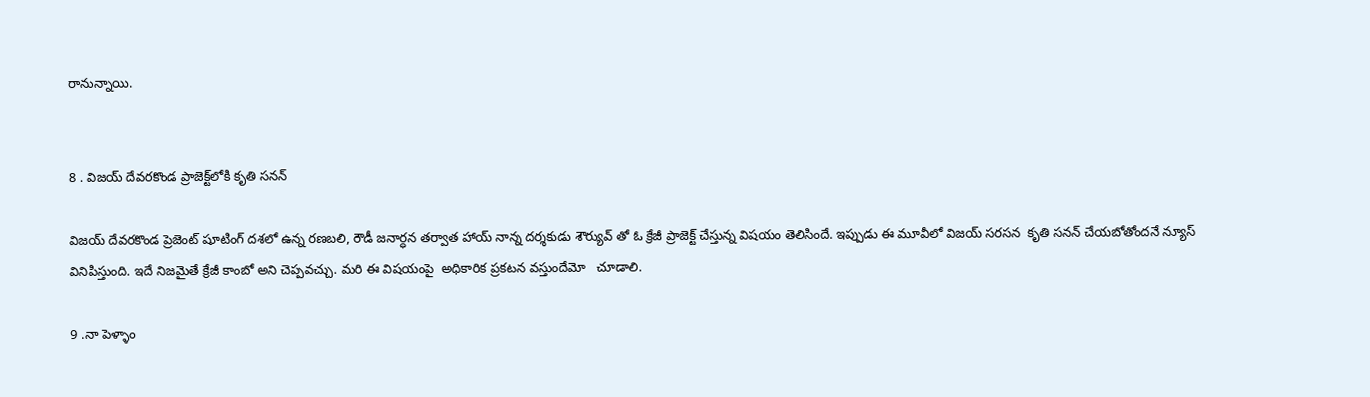రానున్నాయి.


8 . విజయ్ దేవరకొండ ప్రాజెక్ట్‌లోకి కృతి సనన్

విజయ్ దేవరకొండ ప్రెజెంట్ షూటింగ్ దశలో ఉన్న రణబలి, రౌడీ జనార్ధన తర్వాత హాయ్ నాన్న దర్శకుడు శౌర్యువ్ తో ఓ క్రేజీ ప్రాజెక్ట్ చేస్తున్న విషయం తెలిసిందే. ఇప్పుడు ఈ మూవీలో విజయ్ సరసన  కృతి సనన్ చేయబోతోందనే న్యూస్ వినిపిస్తుంది. ఇదే నిజమైతే క్రేజీ కాంబో అని చెప్పవచ్చు. మరి ఈ విషయంపై  అధికారిక ప్రకటన వస్తుందేమో   చూడాలి.

9 .నా పెళ్ళాం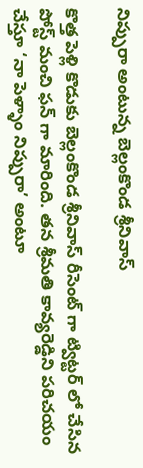నిప్పురా అంటున్న బెల్లంకొండ శ్రీనివాస్

కొత్త పెళ్లి కొడుకు బెల్లంకొండ శ్రీనివాస్ రీసెంట్ గా ట్విట్టర్ లో చేసిన పోస్ట్ మంచి ఫన్ గా మారింది. తన శ్రీమతి కావ్యరెడ్డిని పరిచయం చేస్తూ ‘నా పెళ్ళాం నిప్పురా’ అంటూ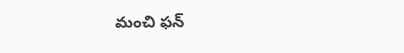మంచి ఫన్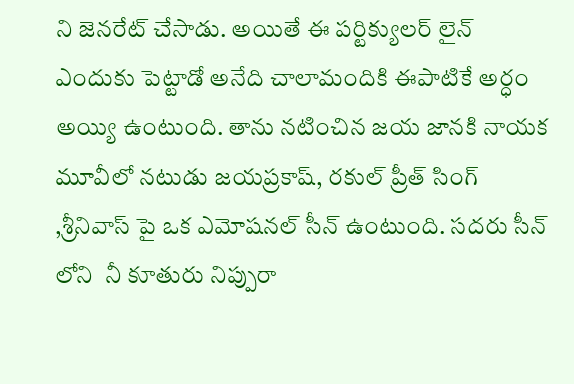ని జెనరేట్ చేసాడు. అయితే ఈ పర్టిక్యులర్ లైన్ ఎందుకు పెట్టాడో అనేది చాలామందికి ఈపాటికే అర్ధం అయ్యి ఉంటుంది. తాను నటించిన జయ జానకి నాయక మూవీలో నటుడు జయప్రకాష్, రకుల్ ప్రీత్ సింగ్ ,శ్రీనివాస్ పై ఒక ఎమోషనల్ సీన్ ఉంటుంది. సదరు సీన్ లోని  నీ కూతురు నిప్పురా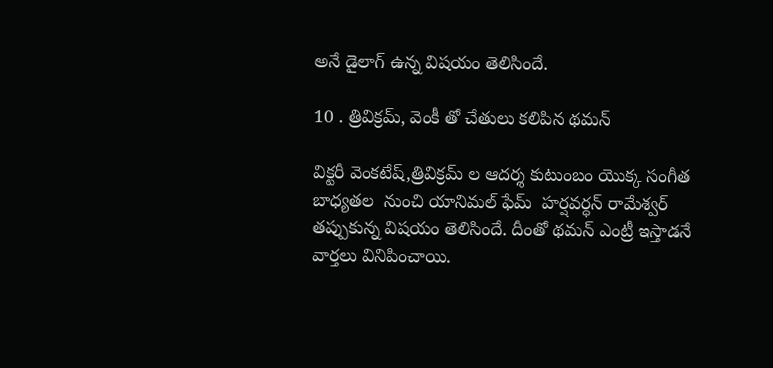అనే డైలాగ్ ఉన్న విషయం తెలిసిందే.

10 . త్రివిక్రమ్, వెంకీ తో చేతులు కలిపిన థమన్

విక్టరీ వెంకటేష్,త్రివిక్రమ్ ల ఆదర్శ కుటుంబం యొక్క సంగీత బాధ్యతల  నుంచి యానిమల్ ఫేమ్  హర్షవర్ధన్ రామేశ్వర్ తప్పుకున్న విషయం తెలిసిందే. దీంతో థమన్ ఎంట్రీ ఇస్తాడనే వార్తలు వినిపించాయి.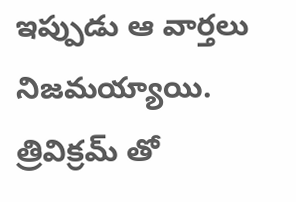ఇప్పుడు ఆ వార్తలు నిజమయ్యాయి. త్రివిక్రమ్ తో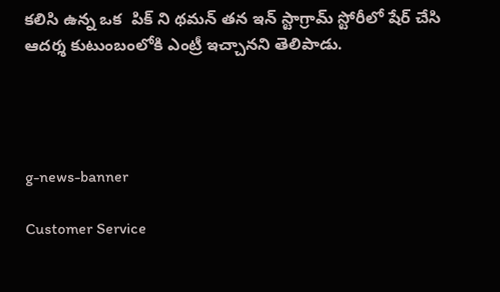కలిసి ఉన్న ఒక  పిక్ ని థమన్ తన ఇన్ స్టాగ్రామ్ స్టోరీలో షేర్ చేసి  ఆదర్శ కుటుంబంలోకి ఎంట్రీ ఇచ్చానని తెలిపాడు.




g-news-banner

Customer Service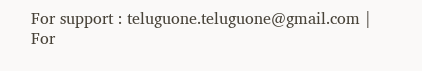For support : teluguone.teluguone@gmail.com | For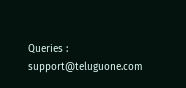Queries : support@teluguone.com